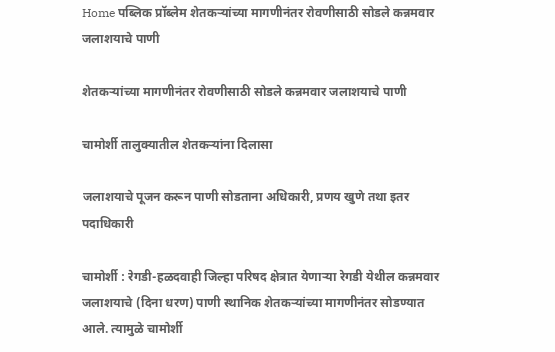Home पब्लिक प्रॉब्लेम शेतकऱ्यांच्या मागणीनंतर रोवणीसाठी सोडले कन्नमवार जलाशयाचे पाणी

शेतकऱ्यांच्या मागणीनंतर रोवणीसाठी सोडले कन्नमवार जलाशयाचे पाणी

चामोर्शी तालुक्यातील शेतकऱ्यांना दिलासा

जलाशयाचे पूजन करून पाणी सोडताना अधिकारी, प्रणय खुणे तथा इतर पदाधिकारी

चामोर्शी : रेगडी-हळदवाही जिल्हा परिषद क्षेत्रात येणाऱ्या रेगडी येथील कन्नमवार जलाशयाचे (दिना धरण) पाणी स्थानिक शेतकऱ्यांच्या मागणीनंतर सोडण्यात आले. त्यामुळे चामोर्शी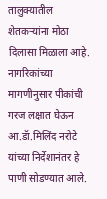तालुक्यातील शेतकऱ्यांना मोठा दिलासा मिळाला आहे. नागरिकांच्या मागणीनुसार पीकांची गरज लक्षात घेऊन आ.डॅा.मिलिंद नरोटे यांच्या निर्देशानंतर हे पाणी सोडण्यात आले.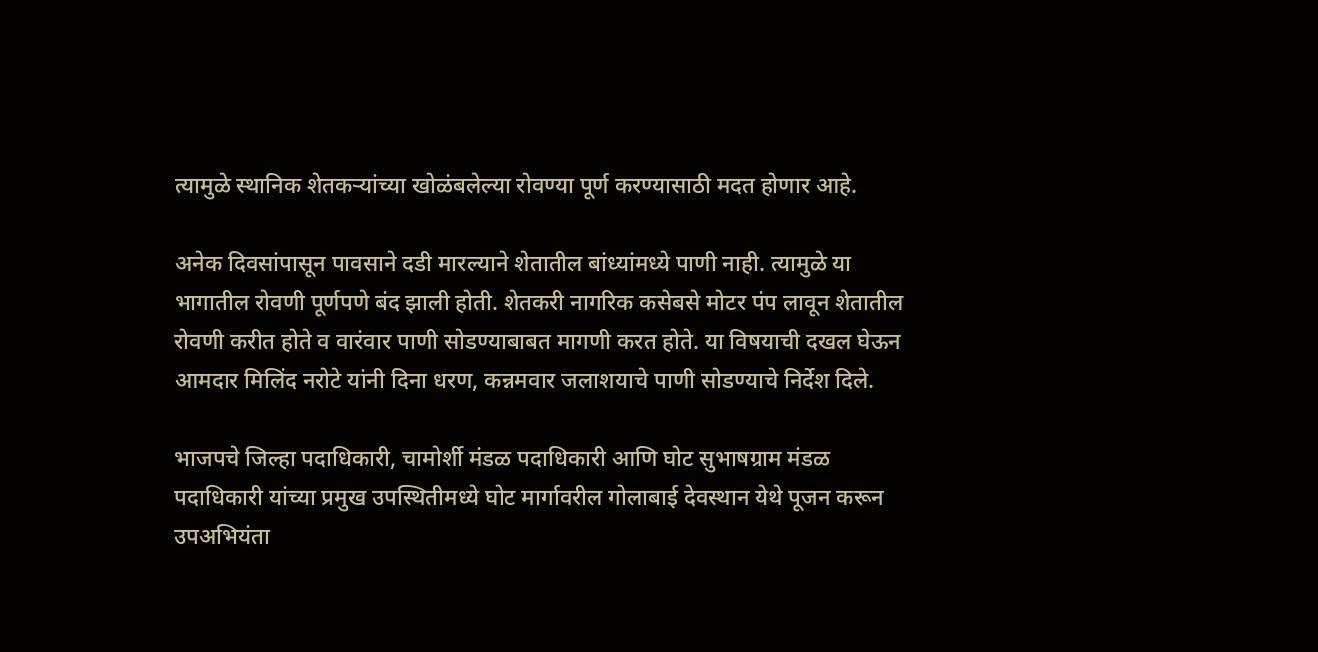त्यामुळे स्थानिक शेतकऱ्यांच्या खोळंबलेल्या रोवण्या पूर्ण करण्यासाठी मदत होणार आहे.

अनेक दिवसांपासून पावसाने दडी मारल्याने शेतातील बांध्यांमध्ये पाणी नाही. त्यामुळे या भागातील रोवणी पूर्णपणे बंद झाली होती. शेतकरी नागरिक कसेबसे मोटर पंप लावून शेतातील रोवणी करीत होते व वारंवार पाणी सोडण्याबाबत मागणी करत होते. या विषयाची दखल घेऊन आमदार मिलिंद नरोटे यांनी दिना धरण, कन्नमवार जलाशयाचे पाणी सोडण्याचे निर्देश दिले.

भाजपचे जिल्हा पदाधिकारी, चामोर्शी मंडळ पदाधिकारी आणि घोट सुभाषग्राम मंडळ पदाधिकारी यांच्या प्रमुख उपस्थितीमध्ये घोट मार्गावरील गोलाबाई देवस्थान येथे पूजन करून उपअभियंता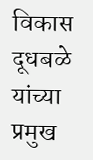विकास दूधबळे यांच्या प्रमुख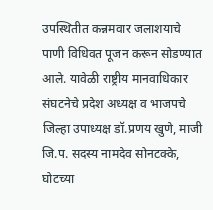उपस्थितीत कन्नमवार जलाशयाचे पाणी विधिवत पूजन करून सोडण्यात आले. यावेळी राष्ट्रीय मानवाधिकार संघटनेचे प्रदेश अध्यक्ष व भाजपचे जिल्हा उपाध्यक्ष डॉ.प्रणय खुणे, माजी जि.प. सदस्य नामदेव सोनटक्के, घोटच्या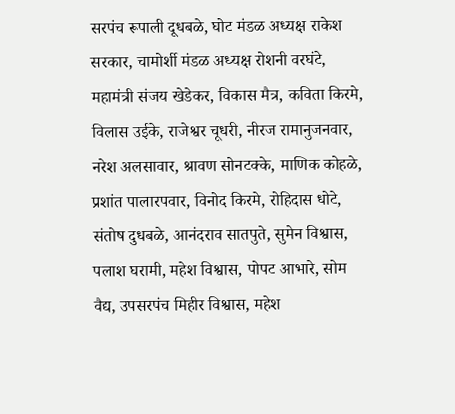सरपंच रूपाली दूधबळे, घोट मंडळ अध्यक्ष राकेश सरकार, चामोर्शी मंडळ अध्यक्ष रोशनी वरघंटे, महामंत्री संजय खेडेकर, विकास मैत्र, कविता किरमे, विलास उईके, राजेश्वर चूधरी, नीरज रामानुजनवार, नरेश अलसावार, श्रावण सोनटक्के, माणिक कोहळे, प्रशांत पालारपवार, विनोद किरमे, रोहिदास धोटे, संतोष दुधबळे, आनंदराव सातपुते, सुमेन विश्वास, पलाश घरामी, महेश विश्वास, पोपट आभारे, सोम वैद्य, उपसरपंच मिहीर विश्वास, महेश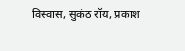विस्वास, सुकंठ रॉय, प्रकाश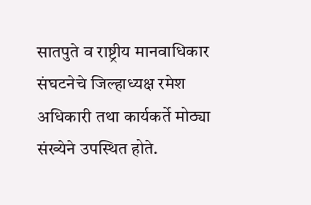सातपुते व राष्ट्रीय मानवाधिकार संघटनेचे जिल्हाध्यक्ष रमेश अधिकारी तथा कार्यकर्ते मोठ्या संख्येने उपस्थित होते.